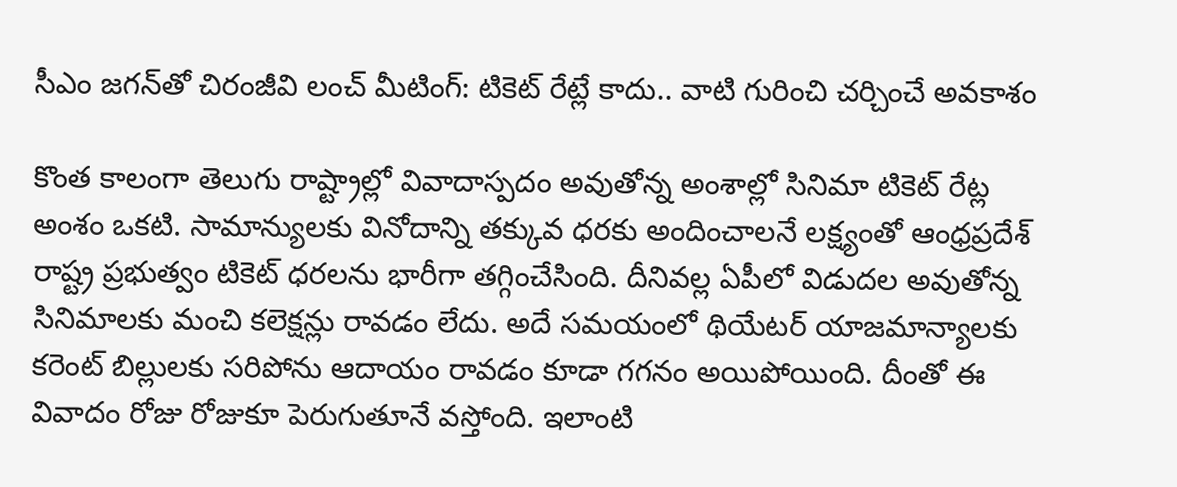సీఎం జగన్‌తో చిరంజీవి లంచ్ మీటింగ్: టికెట్ రేట్లే కాదు.. వాటి గురించి చర్చించే అవకాశం

కొంత కాలంగా తెలుగు రాష్ట్రాల్లో వివాదాస్పదం అవుతోన్న అంశాల్లో సినిమా టికెట్ రేట్ల అంశం ఒకటి. సామాన్యులకు వినోదాన్ని తక్కువ ధరకు అందించాలనే లక్ష్యంతో ఆంధ్రప్రదేశ్ రాష్ట్ర ప్రభుత్వం టికెట్ ధరలను భారీగా తగ్గించేసింది. దీనివల్ల ఏపీలో విడుదల అవుతోన్న సినిమాలకు మంచి కలెక్షన్లు రావడం లేదు. అదే సమయంలో థియేటర్ యాజమాన్యాలకు కరెంట్ బిల్లులకు సరిపోను ఆదాయం రావడం కూడా గగనం అయిపోయింది. దీంతో ఈ వివాదం రోజు రోజుకూ పెరుగుతూనే వస్తోంది. ఇలాంటి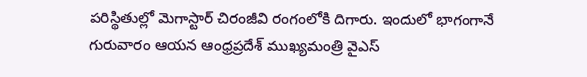పరిస్థితుల్లో మెగాస్టార్ చిరంజీవి రంగంలోకి దిగారు. ఇందులో భాగంగానే గురువారం ఆయన ఆంధ్రప్రదేశ్ ముఖ్యమంత్రి వైఎస్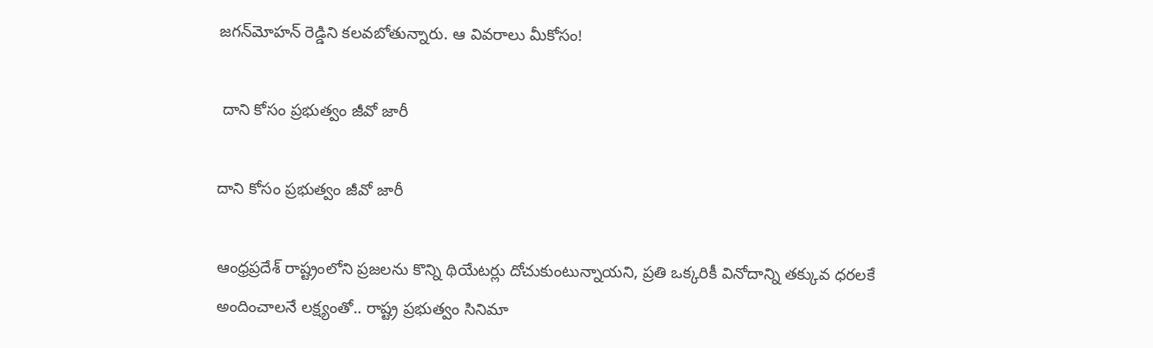జగన్‌మోహన్ రెడ్డిని కలవబోతున్నారు. ఆ వివరాలు మీకోసం!

 దాని కోసం ప్రభుత్వం జీవో జారీ

దాని కోసం ప్రభుత్వం జీవో జారీ

ఆంధ్రప్రదేశ్ రాష్ట్రంలోని ప్రజలను కొన్ని థియేటర్లు దోచుకుంటున్నాయని, ప్రతి ఒక్కరికీ వినోదాన్ని తక్కువ ధరలకే అందించాలనే లక్ష్యంతో.. రాష్ట్ర ప్రభుత్వం సినిమా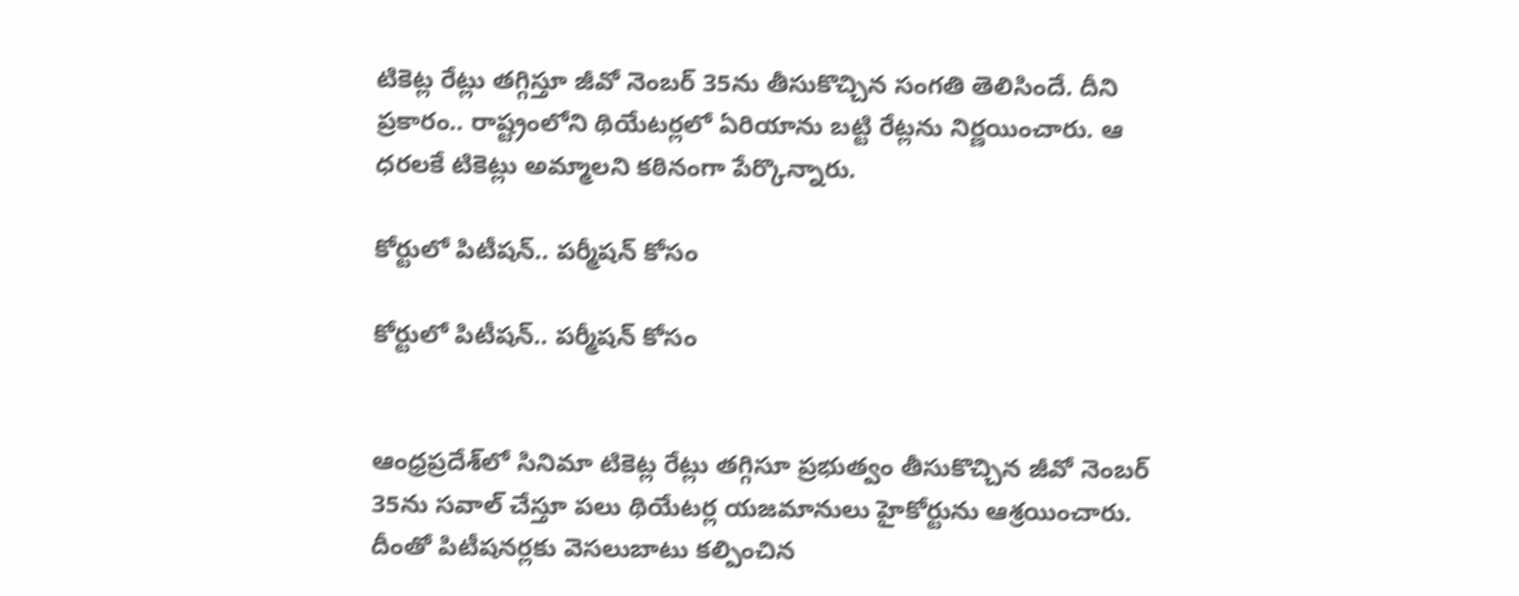టికెట్ల రేట్లు తగ్గిస్తూ జీవో నెంబర్ 35ను తీసుకొచ్చిన సంగతి తెలిసిందే. దీని ప్రకారం.. రాష్ట్రంలోని థియేటర్లలో ఏరియాను బట్టి రేట్లను నిర్ణయించారు. ఆ ధరలకే టికెట్లు అమ్మాలని కఠినంగా పేర్కొన్నారు.

కోర్టులో పిటీషన్.. పర్మీషన్ కోసం

కోర్టులో పిటీషన్.. పర్మీషన్ కోసం


ఆంధ్రప్రదేశ్‌లో సినిమా టికెట్ల రేట్లు తగ్గిసూ ప్రభుత్వం తీసుకొచ్చిన జీవో నెంబర్ 35ను సవాల్ చేస్తూ పలు థియేటర్ల యజమానులు హైకోర్టును ఆశ్రయించారు. దీంతో పిటీషనర్లకు వెసలుబాటు కల్పించిన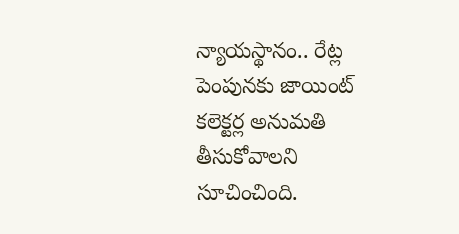న్యాయస్థానం.. రేట్ల పెంపునకు జాయింట్ కలెక్టర్ల అనుమతి తీసుకోవాలని సూచించింది.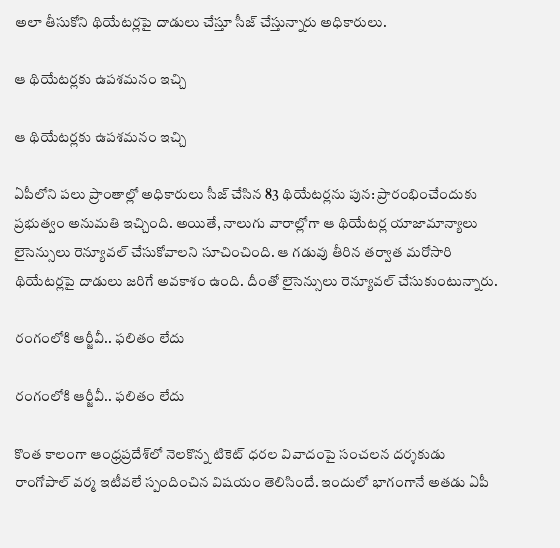అలా తీసుకోని థియేటర్లపై దాడులు చేస్తూ సీజ్ చేస్తున్నారు అధికారులు.

ఆ థియేటర్లకు ఉపశమనం ఇచ్చి

ఆ థియేటర్లకు ఉపశమనం ఇచ్చి

ఏపీలోని పలు ప్రాంతాల్లో అధికారులు సీజ్ చేసిన 83 థియేటర్లను పున: ప్రారంభించేందుకు ప్రభుత్వం అనుమతి ఇచ్చింది. అయితే, నాలుగు వారాల్లోగా ఆ థియేటర్ల యాజామాన్యాలు లైసెన్సులు రెన్యూవల్ చేసుకోవాలని సూచించింది. ఆ గడువు తీరిన తర్వాత మరోసారి థియేటర్లపై దాడులు జరిగే అవకాశం ఉంది. దీంతో లైసెన్సులు రెన్యూవల్ చేసుకుంటున్నారు.

రంగంలోకి ఆర్జీవీ.. ఫలితం లేదు

రంగంలోకి ఆర్జీవీ.. ఫలితం లేదు

కొంత కాలంగా ఆంధ్రప్రదేశ్‌లో నెలకొన్న టికెట్ ధరల వివాదంపై సంచలన దర్శకుడు రాంగోపాల్ వర్మ ఇటీవలే స్పందించిన విషయం తెలిసిందే. ఇందులో భాగంగానే అతడు ఏపీ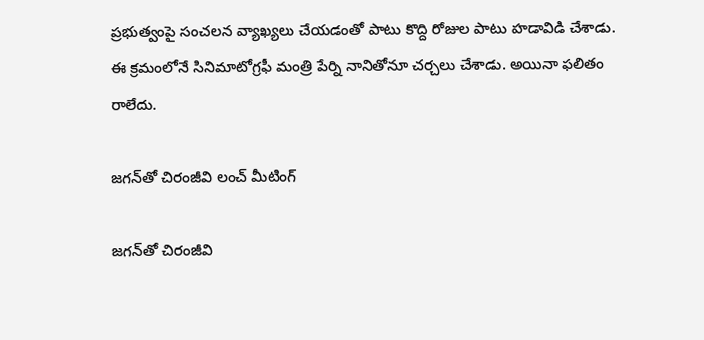ప్రభుత్వంపై సంచలన వ్యాఖ్యలు చేయడంతో పాటు కొద్ది రోజుల పాటు హడావిడి చేశాడు. ఈ క్రమంలోనే సినిమాటోగ్రఫీ మంత్రి పేర్ని నానితోనూ చర్చలు చేశాడు. అయినా ఫలితం రాలేదు.

జగన్‌తో చిరంజీవి లంచ్ మీటింగ్

జగన్‌తో చిరంజీవి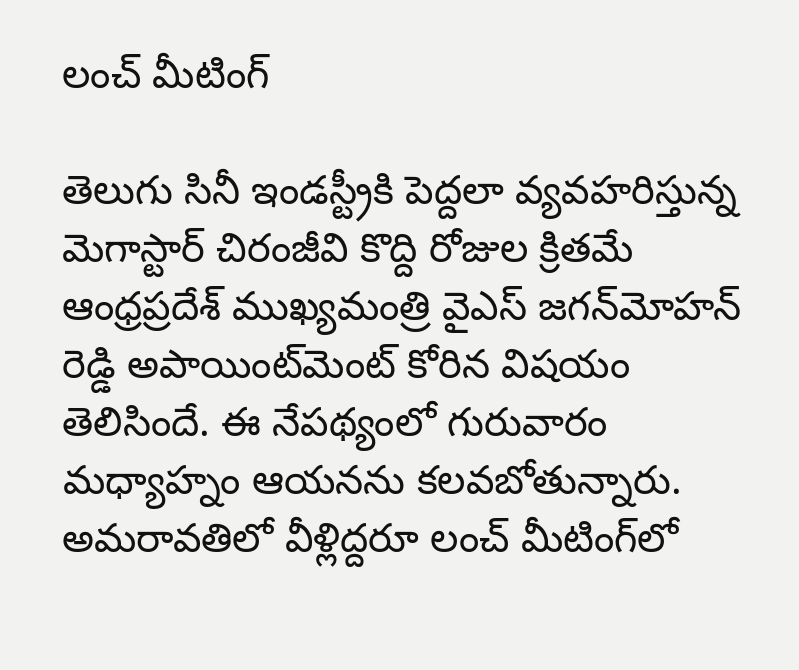లంచ్ మీటింగ్

తెలుగు సినీ ఇండస్ట్రీకి పెద్దలా వ్యవహరిస్తున్న మెగాస్టార్ చిరంజీవి కొద్ది రోజుల క్రితమే ఆంధ్రప్రదేశ్ ముఖ్యమంత్రి వైఎస్ జగన్‌మోహన్ రెడ్డి అపాయింట్‌మెంట్ కోరిన విషయం తెలిసిందే. ఈ నేపథ్యంలో గురువారం మధ్యాహ్నం ఆయనను కలవబోతున్నారు. అమరావతిలో వీళ్లిద్దరూ లంచ్ మీటింగ్‌లో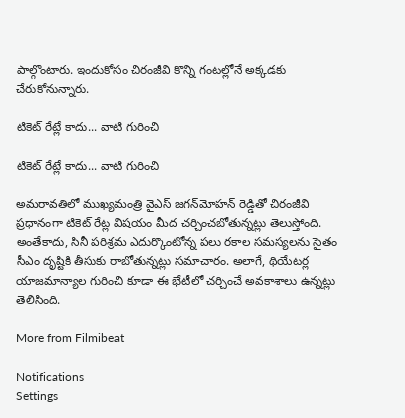పాల్గొంటారు. ఇందుకోసం చిరంజీవి కొన్ని గంటల్లోనే అక్కడకు చేరుకోనున్నారు.

టికెట్ రేట్లే కాదు... వాటి గురించి

టికెట్ రేట్లే కాదు... వాటి గురించి

అమరావతిలో ముఖ్యమంత్రి వైఎస్ జగన్‌మోహన్ రెడ్డితో చిరంజీవి ప్రధానంగా టికెట్ రేట్ల విషయం మీద చర్చించబోతున్నట్లు తెలుస్తోంది. అంతేకాదు, సినీ పరిశ్రమ ఎదుర్కొంటోన్న పలు రకాల సమస్యలను సైతం సీఎం దృష్టికి తీసుకు రాబోతున్నట్లు సమాచారం. అలాగే, థియేటర్ల యాజమాన్యాల గురించి కూడా ఈ భేటీలో చర్చించే అవకాశాలు ఉన్నట్లు తెలిసింది.

More from Filmibeat

Notifications
Settings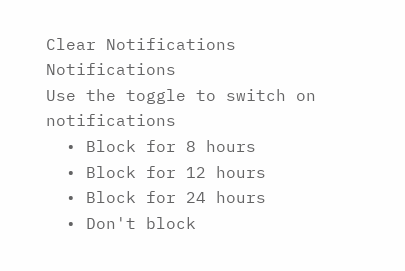Clear Notifications
Notifications
Use the toggle to switch on notifications
  • Block for 8 hours
  • Block for 12 hours
  • Block for 24 hours
  • Don't block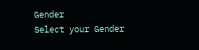Gender
Select your Gender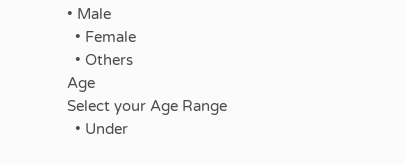• Male
  • Female
  • Others
Age
Select your Age Range
  • Under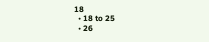18
  • 18 to 25
  • 26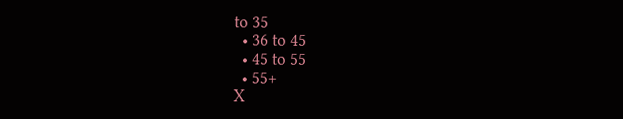to 35
  • 36 to 45
  • 45 to 55
  • 55+
X